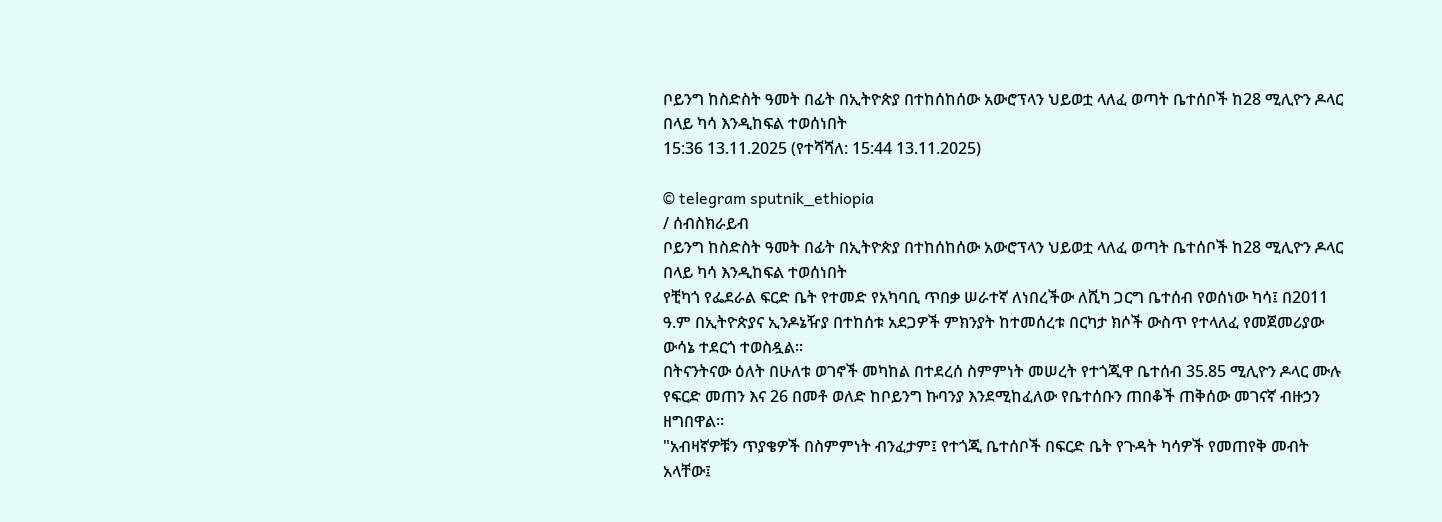ቦይንግ ከስድስት ዓመት በፊት በኢትዮጵያ በተከሰከሰው አውሮፕላን ህይወቷ ላለፈ ወጣት ቤተሰቦች ከ28 ሚሊዮን ዶላር በላይ ካሳ እንዲከፍል ተወሰነበት
15:36 13.11.2025 (የተሻሻለ: 15:44 13.11.2025)

© telegram sputnik_ethiopia
/ ሰብስክራይብ
ቦይንግ ከስድስት ዓመት በፊት በኢትዮጵያ በተከሰከሰው አውሮፕላን ህይወቷ ላለፈ ወጣት ቤተሰቦች ከ28 ሚሊዮን ዶላር በላይ ካሳ እንዲከፍል ተወሰነበት
የቺካጎ የፌደራል ፍርድ ቤት የተመድ የአካባቢ ጥበቃ ሠራተኛ ለነበረችው ለሺካ ጋርግ ቤተሰብ የወሰነው ካሳ፤ በ2011 ዓ.ም በኢትዮጵያና ኢንዶኔዥያ በተከሰቱ አደጋዎች ምክንያት ከተመሰረቱ በርካታ ክሶች ውስጥ የተላለፈ የመጀመሪያው ውሳኔ ተደርጎ ተወስዷል፡፡
በትናንትናው ዕለት በሁለቱ ወገኖች መካከል በተደረሰ ስምምነት መሠረት የተጎጂዋ ቤተሰብ 35.85 ሚሊዮን ዶላር ሙሉ የፍርድ መጠን እና 26 በመቶ ወለድ ከቦይንግ ኩባንያ እንደሚከፈለው የቤተሰቡን ጠበቆች ጠቅሰው መገናኛ ብዙኃን ዘግበዋል፡፡
"አብዛኛዎቹን ጥያቄዎች በስምምነት ብንፈታም፤ የተጎጂ ቤተሰቦች በፍርድ ቤት የጉዳት ካሳዎች የመጠየቅ መብት አላቸው፤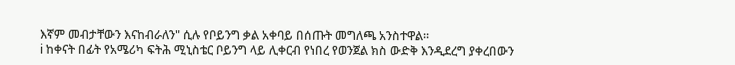እኛም መብታቸውን እናከብራለን" ሲሉ የቦይንግ ቃል አቀባይ በሰጡት መግለጫ አንስተዋል።
ℹ ከቀናት በፊት የአሜሪካ ፍትሕ ሚኒስቴር ቦይንግ ላይ ሊቀርብ የነበረ የወንጀል ክስ ውድቅ እንዲደረግ ያቀረበውን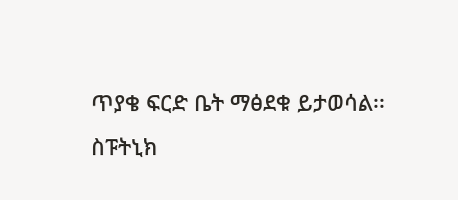ጥያቄ ፍርድ ቤት ማፅደቁ ይታወሳል፡፡
ስፑትኒክ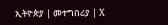ኢትዮጵያ | መተግበሪያ | X